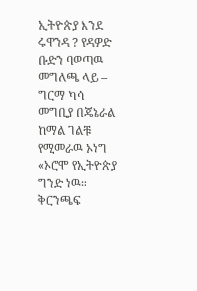ኢትዮጵያ እንደ ሩዋንዳ ? የዳዎድ ቡድን ባወጣዉ መግለጫ ላይ – ግርማ ካሳ
መግቢያ በጄኔራል ከማል ገልቹ የሚመራዉ ኦነግ «ኦሮሞ የኢትዮጵያ ግንድ ነዉ። ቅርንጫፍ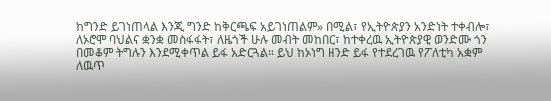ከግንድ ይገነጠላል እንጂ ግንድ ከቅርጫፍ አይገነጠልም» በሚል፣ የኢትዮጵያን አንድነት ተቀብሎ፣ ለኦሮሞ ባህልና ቋንቋ መስፋፋት፣ ለዜጎች ሁሉ መብት መከበር፣ ከተቀረዉ ኢትዮጵያዊ ወንድሙ ጎን በመቆም ትግሉን እንደሚቀጥል ይፋ አድርጓል። ይህ ከኦነግ ዘንድ ይፋ የተደረገዉ የፖለቲካ አቋም ለዉጥ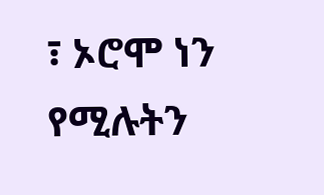፣ ኦሮሞ ነን የሚሉትን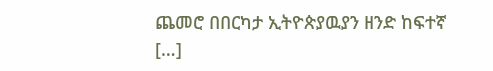ጨመሮ በበርካታ ኢትዮጵያዉያን ዘንድ ከፍተኛ […]